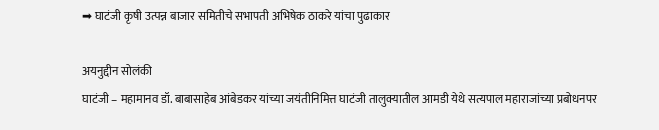➡ घाटंजी कृषी उत्पन्न बाजार समितीचे सभापती अभिषेक ठाकरे यांचा पुढाकार

अयनुद्दीन सोलंकी
घाटंजी – महामानव डॉ. बाबासाहेब आंबेडकर यांच्या जयंतीनिमित्त घाटंजी तालुक्यातील आमडी येथे सत्यपाल महाराजांच्या प्रबोधनपर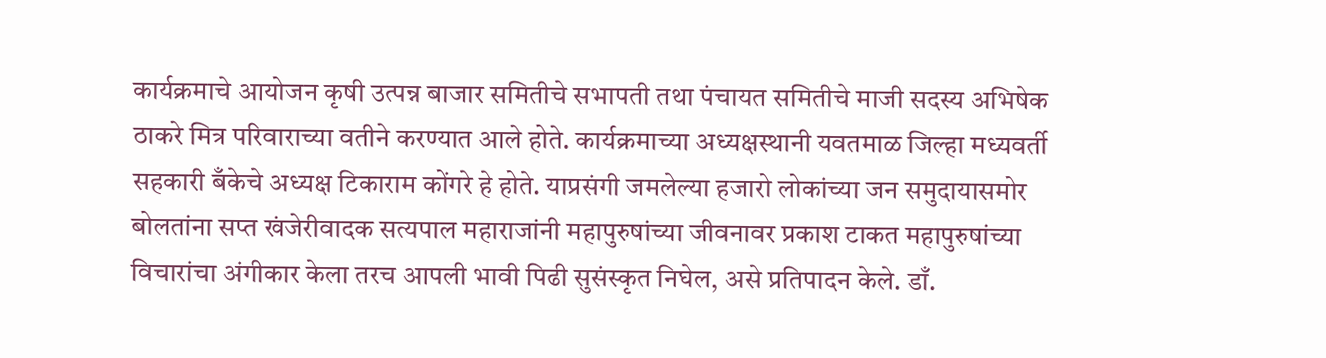कार्यक्रमाचे आयोजन कृषी उत्पन्न बाजार समितीचे सभापती तथा पंचायत समितीचे माजी सदस्य अभिषेक ठाकरे मित्र परिवाराच्या वतीने करण्यात आले होते. कार्यक्रमाच्या अध्यक्षस्थानी यवतमाळ जिल्हा मध्यवर्ती सहकारी बँकेचे अध्यक्ष टिकाराम कोंगरे हे होते. याप्रसंगी जमलेल्या हजारो लोकांच्या जन समुदायासमोर बोलतांना सप्त खंजेरीवादक सत्यपाल महाराजांनी महापुरुषांच्या जीवनावर प्रकाश टाकत महापुरुषांच्या विचारांचा अंगीकार केला तरच आपली भावी पिढी सुसंस्कृत निघेल, असे प्रतिपादन केले. डाँ.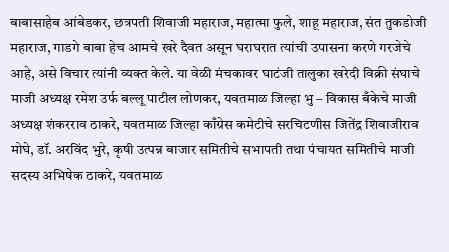बाबासाहेब आंबेडकर, छत्रपती शिवाजी महाराज, महात्मा फुले, शाहू महाराज, संत तुकडोजी महाराज, गाडगे बाबा हेच आमचे खरे दैवत असून घराघरात त्यांची उपासना करणे गरजेचे आहे, असे विचार त्यांनी व्यक्त केले. या वेळी मंचकावर घाटंजी तालुका खरेदी विक्री संघाचे माजी अध्यक्ष रमेश उर्फ बल्लू पाटील लोणकर, यवतमाळ जिल्हा भु – विकास बँकेचे माजी अध्यक्ष शंकरराव ठाकरे, यवतमाळ जिल्हा काँग्रेस कमेटीचे सरचिटणीस जितेंद्र शिवाजीराव मोघे, डॉ. अरविंद भुरे, कृषी उत्पन्न बाजार समितीचे सभापती तथा पंचायत समितीचे माजी सदस्य अभिषेक ठाकरे, यवतमाळ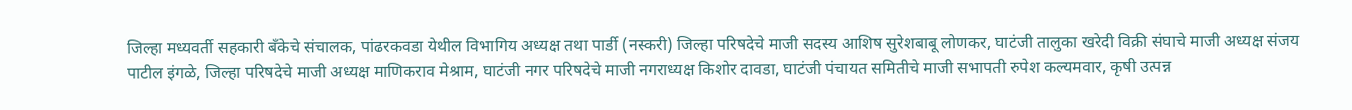जिल्हा मध्यवर्ती सहकारी बँकेचे संचालक, पांढरकवडा येथील विभागिय अध्यक्ष तथा पार्डी (नस्करी) जिल्हा परिषदेचे माजी सदस्य आशिष सुरेशबाबू लोणकर, घाटंजी तालुका खरेदी विक्री संघाचे माजी अध्यक्ष संजय पाटील इंगळे, जिल्हा परिषदेचे माजी अध्यक्ष माणिकराव मेश्राम, घाटंजी नगर परिषदेचे माजी नगराध्यक्ष किशोर दावडा, घाटंजी पंचायत समितीचे माजी सभापती रुपेश कल्यमवार, कृषी उत्पन्न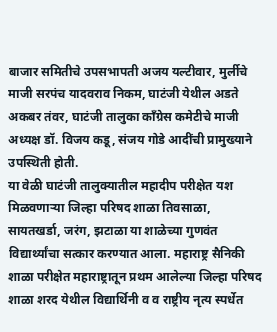बाजार समितीचे उपसभापती अजय यल्टीवार, मुर्लीचे माजी सरपंच यादवराव निकम, घाटंजी येथील अडते अकबर तंवर, घाटंजी तालुका काँग्रेस कमेटीचे माजी अध्यक्ष डॉ. विजय कडू, संजय गोडे आदींची प्रामुख्याने उपस्थिती होती.
या वेळी घाटंजी तालुक्यातील महादीप परीक्षेत यश मिळवणाऱ्या जिल्हा परिषद शाळा तिवसाळा, सायतखर्डा, जरंग, झटाळा या शाळेच्या गुणवंत विद्यार्थ्यांचा सत्कार करण्यात आला. महाराष्ट्र सैनिकी शाळा परीक्षेत महाराष्ट्रातून प्रथम आलेल्या जिल्हा परिषद शाळा शरद येथील विद्यार्थिनी व व राष्ट्रीय नृत्य स्पर्धेत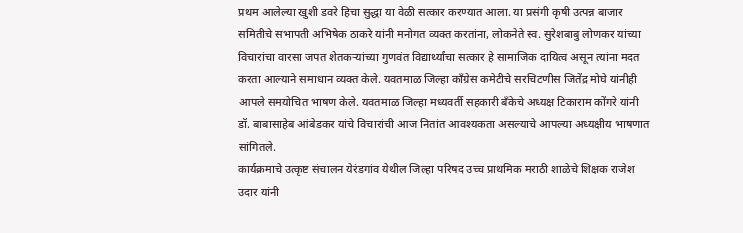प्रथम आलेल्या खुशी डवरे हिचा सुद्धा या वेळी सत्कार करण्यात आला. या प्रसंगी कृषी उत्पन्न बाजार समितीचे सभापती अभिषेक ठाकरे यांनी मनोगत व्यक्त करतांना, लोकनेते स्व. सुरेशबाबु लोणकर यांच्या विचारांचा वारसा जपत शेतकऱ्यांच्या गुणवंत विद्यार्थ्यांचा सत्कार हे सामाजिक दायित्व असून त्यांना मदत करता आल्याने समाधान व्यक्त केले. यवतमाळ जिल्हा काँग्रेस कमेटीचे सरचिटणीस जितेंद्र मोघे यांनीही आपले समयोचित भाषण केले. यवतमाळ जिल्हा मध्यवर्ती सहकारी बँकेचे अध्यक्ष टिकाराम कोंगरे यांनी डॉ. बाबासाहेब आंबेडकर यांचे विचारांची आज नितांत आवश्यकता असल्याचे आपल्या अध्यक्षीय भाषणात सांगितले.
कार्यक्रमाचे उत्कृष्ट संचालन येरंडगांव येथील जिल्हा परिषद उच्च प्राथमिक मराठी शाळेचे शिक्षक राजेश उदार यांनी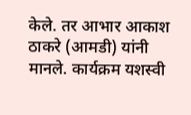केले. तर आभार आकाश ठाकरे (आमडी) यांनी मानले. कार्यक्रम यशस्वी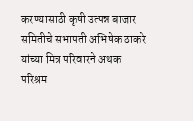करण्यासाठी कृषी उत्पन्न बाजार समितीचे सभापती अभिषेक ठाकरे यांच्या मित्र परिवारने अथक परिश्रम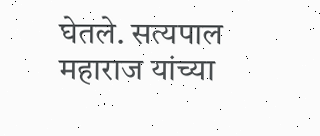घेतले. सत्यपाल महाराज यांच्या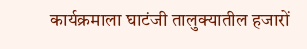कार्यक्रमाला घाटंजी तालुक्यातील हजारों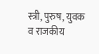स्त्री, पुरुष, युवक व राजकीय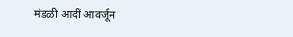मंडळी आदीं आवर्जून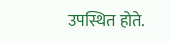उपस्थित होते.